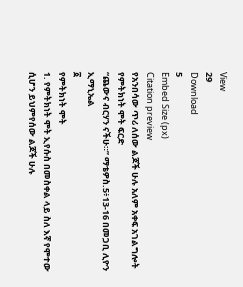View
29
Download
5
Embed Size (px)
Citation preview
የአንበሳው ጥሪ ለሰው ልጆች ሁሉ አለም አቀፍ አገልግሎት
የምትክነት ሞት ፍርድ
“ጨውና ብርሃን ናችሁ።” ማቴዎስ.5፥13-16 በመጋቢ ሊዮን ኢማኒኤል
፩
የምትክነት ሞት
1. የምትክነት ሞት ኢየሱስ በመስቀል ላይ ስለ እኛ የሞተው ሲሆን ይህምየሰው ልጆች ሁሉ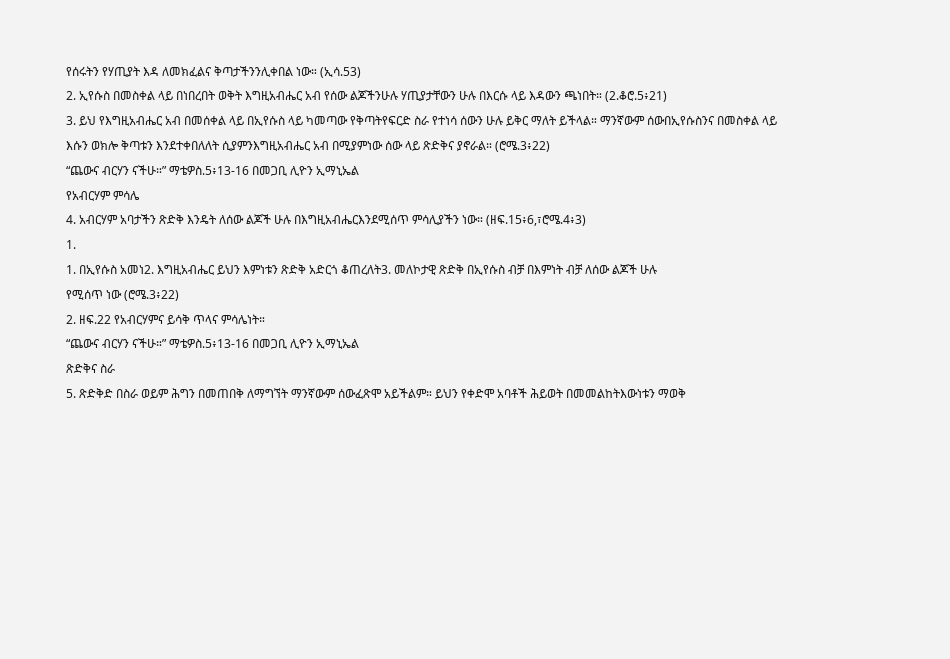የሰሩትን የሃጢያት እዳ ለመክፈልና ቅጣታችንንሊቀበል ነው። (ኢሳ.53)
2. ኢየሱስ በመስቀል ላይ በነበረበት ወቅት እግዚአብሔር አብ የሰው ልጆችንሁሉ ሃጢያታቸውን ሁሉ በእርሱ ላይ እዳውን ጫነበት። (2.ቆሮ.5፥21)
3. ይህ የእግዚአብሔር አብ በመሰቀል ላይ በኢየሱስ ላይ ካመጣው የቅጣትየፍርድ ስራ የተነሳ ሰውን ሁሉ ይቅር ማለት ይችላል። ማንኛውም ሰውበኢየሱስንና በመስቀል ላይ እሱን ወክሎ ቅጣቱን እንደተቀበለለት ሲያምንእግዚአብሔር አብ በሚያምነው ሰው ላይ ጽድቅና ያኖራል። (ሮሜ.3፥22)
“ጨውና ብርሃን ናችሁ።” ማቴዎስ.5፥13-16 በመጋቢ ሊዮን ኢማኒኤል
የአብርሃም ምሳሌ
4. አብርሃም አባታችን ጽድቅ እንዴት ለሰው ልጆች ሁሉ በእግዚአብሔርእንደሚሰጥ ምሳሊያችን ነው። (ዘፍ.15፥6,፣ሮሜ.4፥3)
1.
1. በኢየሱስ አመነ2. እግዚአብሔር ይህን እምነቱን ጽድቅ አድርጎ ቆጠረለት3. መለኮታዊ ጽድቅ በኢየሱስ ብቻ በእምነት ብቻ ለሰው ልጆች ሁሉ
የሚሰጥ ነው (ሮሜ.3፥22)
2. ዘፍ.22 የአብርሃምና ይሳቅ ጥላና ምሳሌነት።
“ጨውና ብርሃን ናችሁ።” ማቴዎስ.5፥13-16 በመጋቢ ሊዮን ኢማኒኤል
ጽድቅና ስራ
5. ጽድቅድ በስራ ወይም ሕግን በመጠበቅ ለማግኘት ማንኛውም ሰውፈጽሞ አይችልም። ይህን የቀድሞ አባቶች ሕይወት በመመልከትእውነቱን ማወቅ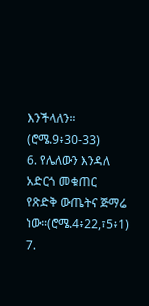እንችላለን። (ሮሜ.9፥30-33)
6. የሌለውን እንዳለ አድርጎ መቁጠር የጽድቅ ውጤትና ጅማሬ ነው።(ሮሜ.4፥22,፣5፥1)
7.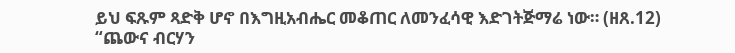ይህ ፍጹም ጻድቅ ሆኖ በእግዚአብሔር መቆጠር ለመንፈሳዊ እድገትጅማሬ ነው። (ዘጸ.12)
“ጨውና ብርሃን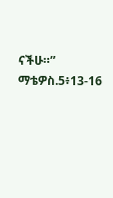ናችሁ።” ማቴዎስ.5፥13-16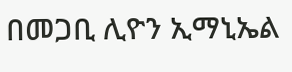በመጋቢ ሊዮን ኢማኒኤል